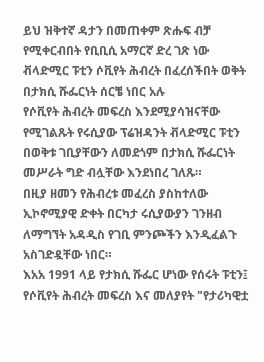ይህ ዝቅተኛ ዳታን በመጠቀም ጽሑፍ ብቻ የሚቀርብበት የቢቢሲ አማርኛ ድረ ገጽ ነው
ቭላድሚር ፑቲን ሶቪየት ሕብረት በፈረሰችበት ወቅት በታክሲ ሹፌርነት ሰርቼ ነበር አሉ
የሶቪየት ሕብረት መፍረስ እንደሚያሳዝናቸው የሚገልጹት የሩሲያው ፕሬዝዳንት ቭላድሚር ፑቲን በወቅቱ ገቢያቸውን ለመደጎም በታክሲ ሹፌርነት መሥራት ግድ ብሏቸው እንደነበረ ገለጹ።
በዚያ ዘመን የሕብረቱ መፈረስ ያስከተለው ኢኮኖሚያዊ ድቀት በርካታ ሩሲያውያን ገንዘብ ለማግኘት አዳዲስ የገቢ ምንጮችን እንዲፈልጉ አስገድዷቸው ነበር።
እአአ 1991 ላይ የታክሲ ሹፌር ሆነው የሰሩት ፑቲን፤ የሶቪየት ሕብረት መፍረስ እና መለያየት "የታሪካዊቷ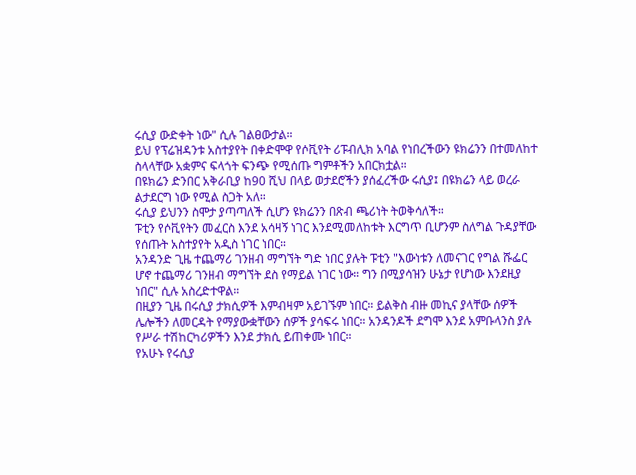ሩሲያ ውድቀት ነው" ሲሉ ገልፀውታል።
ይህ የፕሬዝዳንቱ አስተያየት በቀድሞዋ የሶቪየት ሪፑብሊክ አባል የነበረችውን ዩክሬንን በተመለከተ ስላላቸው አቋምና ፍላጎት ፍንጭ የሚሰጡ ግምቶችን አበርክቷል።
በዩክሬን ድንበር አቅራቢያ ከ90 ሺህ በላይ ወታደሮችን ያሰፈረችው ሩሲያ፤ በዩክሬን ላይ ወረራ ልታደርግ ነው የሚል ስጋት አለ።
ሩሲያ ይህንን ስሞታ ያጣጣለች ሲሆን ዩክሬንን በጽብ ጫሪነት ትወቅሳለች።
ፑቲን የሶቪየትን መፈርስ እንደ አሳዛኝ ነገር እንደሚመለከቱት እርግጥ ቢሆንም ስለግል ጉዳያቸው የሰጡት አስተያየት አዲስ ነገር ነበር።
አንዳንድ ጊዜ ተጨማሪ ገንዘብ ማግኘት ግድ ነበር ያሉት ፑቲን "እውነቱን ለመናገር የግል ሹፌር ሆኖ ተጨማሪ ገንዘብ ማግኘት ደስ የማይል ነገር ነው። ግን በሚያሳዝን ሁኔታ የሆነው እንደዚያ ነበር" ሲሉ አስረድተዋል።
በዚያን ጊዜ በሩሲያ ታክሲዎች እምብዛም አይገኙም ነበር። ይልቅስ ብዙ መኪና ያላቸው ሰዎች ሌሎችን ለመርዳት የማያውቋቸውን ሰዎች ያሳፍሩ ነበር። አንዳንዶች ደግሞ እንደ አምቡላንስ ያሉ የሥራ ተሽከርካሪዎችን እንደ ታክሲ ይጠቀሙ ነበር።
የአሁኑ የሩሲያ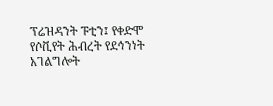ፕሬዝዳንት ፑቲን፤ የቀድሞ የሶቪየት ሕብረት የደኅንነት አገልግሎት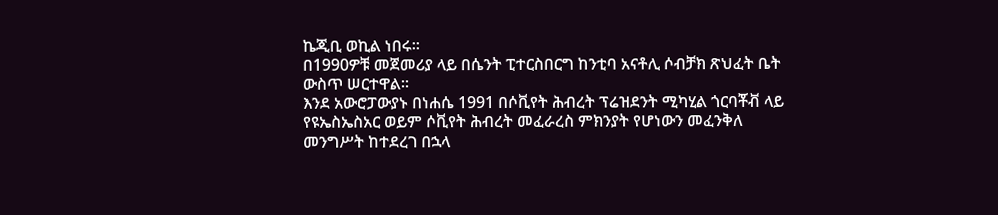ኬጂቢ ወኪል ነበሩ።
በ1990ዎቹ መጀመሪያ ላይ በሴንት ፒተርስበርግ ከንቲባ አናቶሊ ሶብቻክ ጽህፈት ቤት ውስጥ ሠርተዋል።
እንደ አውሮፓውያኑ በነሐሴ 1991 በሶቪየት ሕብረት ፕሬዝደንት ሚካሂል ጎርባቾቭ ላይ የዩኤስኤስአር ወይም ሶቪየት ሕብረት መፈራረስ ምክንያት የሆነውን መፈንቅለ መንግሥት ከተደረገ በኋላ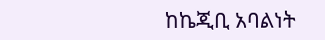ከኬጂቢ አባልነት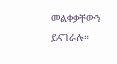መልቀቃቸውን ይናገራሉ።